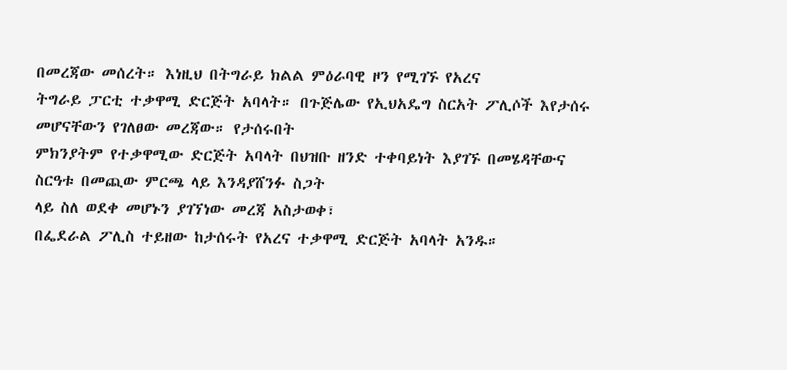በመረጃው መሰረት። እነዚህ በትግራይ ክልል ምዕራባዊ ዞን የሚገኙ የአረና
ትግራይ ፓርቲ ተቃዋሚ ድርጅት አባላት። በጉጅሌው የኢህአዴግ ስርአት ፖሊሶች እየታሰሩ መሆናቸውን የገለፀው መረጃው። የታሰሩበት
ምክንያትም የተቃዋሚው ድርጅት አባላት በህዝቡ ዘንድ ተቀባይነት እያገኙ በመሄዳቸውና ስርዓቱ በመጪው ምርጫ ላይ እንዳያሸንፉ ስጋት
ላይ ስለ ወደቀ መሆኑን ያገኘነው መረጃ አስታወቀ፣
በፌደራል ፖሊስ ተይዘው ከታሰሩት የአረና ተቃዋሚ ድርጅት አባላት አንዱ።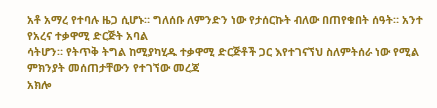አቶ አማረ የተባሉ ዜጋ ሲሆኑ። ግለሰቡ ለምንድን ነው የታሰርኩት ብለው በጠየቁበት ሰዓት። አንተ የአረና ተቃዋሚ ድርጅት አባል
ሳትሆን። የትጥቅ ትግል ከሚያካሂዱ ተቃዋሚ ድርጅቶች ጋር እየተገናኘህ ስለምትሰራ ነው የሚል ምክንያት መሰጠታቸውን የተገኘው መረጃ
አክሎ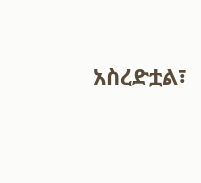አስረድቷል፣